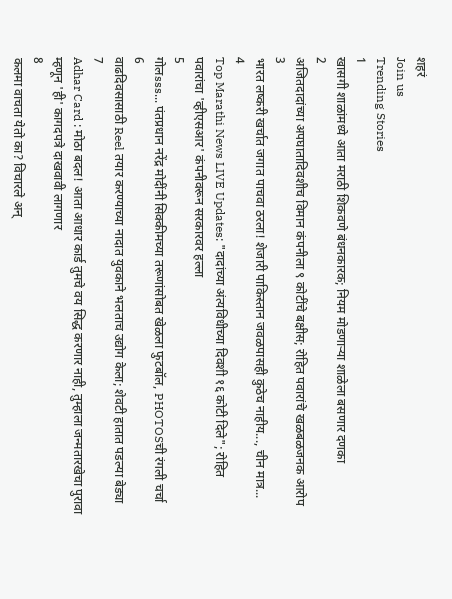शहरं
Join us
Trending Stories
1
खासगी शाळांमध्ये आता मराठी शिकवणे बंधनकारक; नियम मोडणाऱ्या शाळेला बसणार दणका
2
अजितदादांच्या अपघातादिवशीच विमान कंपनीला ९ कोटींचे बक्षीस; रोहित पवारांचे खळबळजनक आरोप
3
भारत लष्करी खर्चात जगात पाचवा ठरला! शेजारी पाकिस्तान जवळपासही कुठेच नाहीय..., चीन मात्र...
4
Top Marathi News LIVE Updates: "दादांच्या अंत्यविधीच्या दिवशी १६ कोटी दिले"; रोहित पवारांचा 'व्हीएसआर' कंपनीवरून सरकारवर हल्ला
5
गोलsss... पंतप्रधान नरेंद्र मोदींनी सिक्कीमच्या तरूणांसोबत खेळला फुटबॉल, PHOTOSची रंगली चर्चा
6
वाढदिवसासाठी Reel तयार करण्याच्या नादात युवकाने भलताच उद्योग केला; शेवटी हातात पडल्या बेड्या
7
Adhar Card : मोठा बदल! आता आधार कार्ड तुमचे वय सिद्ध करणार नाही, तुम्हाला जन्मतारखेचा पुरावा म्हणून 'ही' कागदपत्रे दाखवावी लागणार
8
कलमा वाचता येतो का? विचारले अन्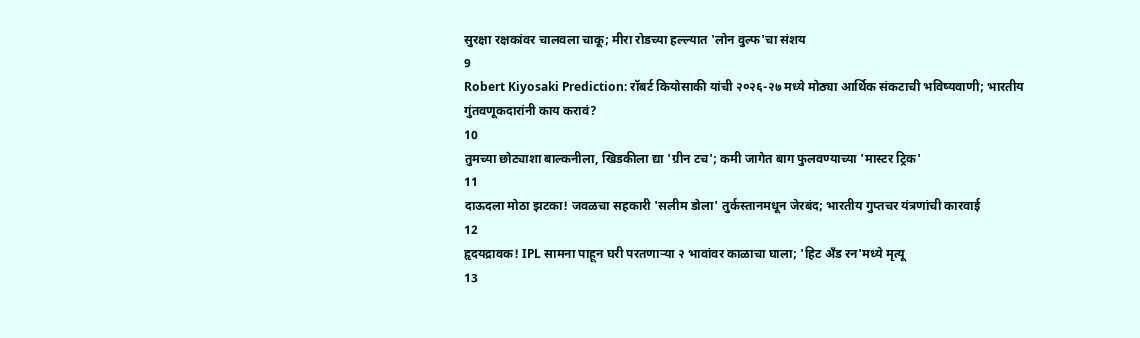सुरक्षा रक्षकांवर चालवला चाकू; मीरा रोडच्या हल्ल्यात 'लोन वुल्फ'चा संशय
9
Robert Kiyosaki Prediction: रॉबर्ट कियोसाकी यांची २०२६-२७ मध्ये मोठ्या आर्थिक संकटाची भविष्यवाणी; भारतीय गुंतवणूकदारांनी काय करावं?
10
तुमच्या छोट्याशा बाल्कनीला, खिडकीला द्या 'ग्रीन टच'; कमी जागेत बाग फुलवण्याच्या 'मास्टर ट्रिक'
11
दाऊदला मोठा झटका! जवळचा सहकारी 'सलीम डोला' तुर्कस्तानमधून जेरबंद; भारतीय गुप्तचर यंत्रणांची कारवाई
12
हृदयद्रावक! IPL सामना पाहून घरी परतणाऱ्या २ भावांवर काळाचा घाला; 'हिट अँड रन'मध्ये मृत्यू
13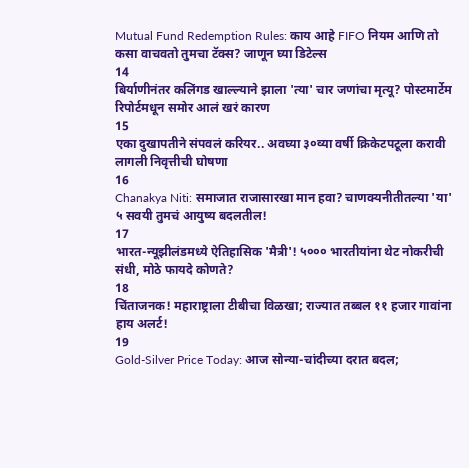Mutual Fund Redemption Rules: काय आहे FIFO नियम आणि तो कसा वाचवतो तुमचा टॅक्स? जाणून घ्या डिटेल्स
14
बिर्याणीनंतर कलिंगड खाल्ल्याने झाला 'त्या' चार जणांचा मृत्यू? पोस्टमार्टेम रिपोर्टमधून समोर आलं खरं कारण
15
एका दुखापतीने संपवलं करियर.. अवघ्या ३०व्या वर्षी क्रिकेटपटूला करावी लागली निवृत्तीची घोषणा
16
Chanakya Niti: समाजात राजासारखा मान हवा? चाणक्यनीतीतल्या 'या' ५ सवयी तुमचं आयुष्य बदलतील!
17
भारत-न्यूझीलंडमध्ये ऐतिहासिक 'मैत्री'! ५००० भारतीयांना थेट नोकरीची संधी, मोठे फायदे कोणते?
18
चिंताजनक! महाराष्ट्राला टीबीचा विळखा; राज्यात तब्बल ११ हजार गावांना हाय अलर्ट!
19
Gold-Silver Price Today: आज सोन्या-चांदीच्या दरात बदल;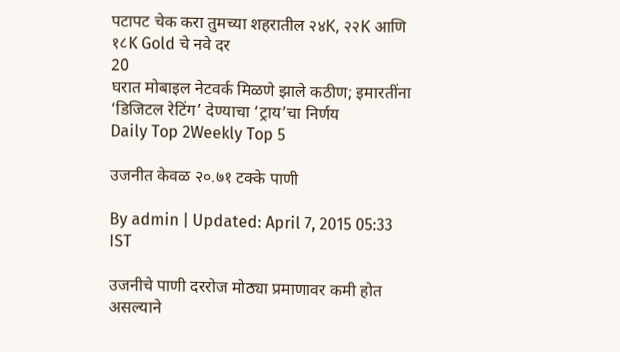पटापट चेक करा तुमच्या शहरातील २४K, २२K आणि १८K Gold चे नवे दर
20
घरात मोबाइल नेटवर्क मिळणे झाले कठीण; इमारतींना ‘डिजिटल रेटिंग’ देण्याचा ‘ट्राय’चा निर्णय
Daily Top 2Weekly Top 5

उजनीत केवळ २०.७१ टक्के पाणी

By admin | Updated: April 7, 2015 05:33 IST

उजनीचे पाणी दररोज मोठ्या प्रमाणावर कमी होत असल्याने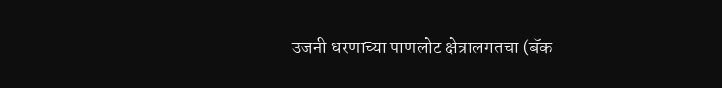उजनी धरणाच्या पाणलोट क्षेत्रालगतचा (बॅक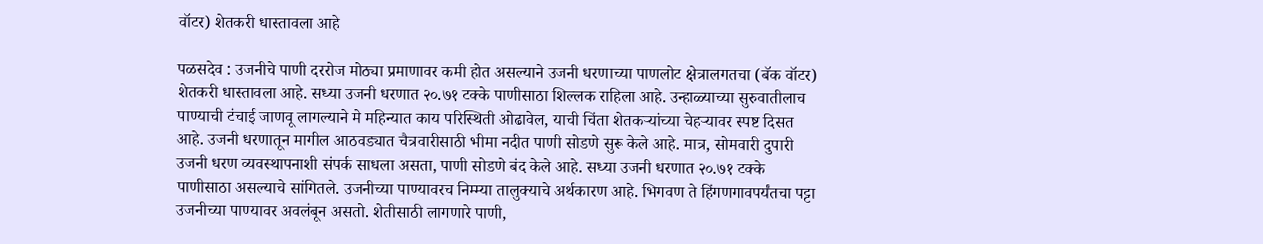वॉटर) शेतकरी धास्तावला आहे

पळसदेव : उजनीचे पाणी दररोज मोठ्या प्रमाणावर कमी होत असल्याने उजनी धरणाच्या पाणलोट क्षेत्रालगतचा (बॅक वॉटर) शेतकरी धास्तावला आहे. सध्या उजनी धरणात २०.७१ टक्के पाणीसाठा शिल्लक राहिला आहे. उन्हाळ्याच्या सुरुवातीलाच पाण्याची टंचाई जाणवू लागल्याने मे महिन्यात काय परिस्थिती ओढावेल, याची चिंता शेतकऱ्यांच्या चेहऱ्यावर स्पष्ट दिसत आहे. उजनी धरणातून मागील आठवड्यात चैत्रवारीसाठी भीमा नदीत पाणी सोडणे सुरू केले आहे. मात्र, सोमवारी दुपारी उजनी धरण व्यवस्थापनाशी संपर्क साधला असता, पाणी सोडणे बंद केले आहे. सध्या उजनी धरणात २०.७१ टक्के पाणीसाठा असल्याचे सांगितले. उजनीच्या पाण्यावरच निम्म्या तालुक्याचे अर्थकारण आहे. भिगवण ते हिंगणगावपर्यंतचा पट्टा उजनीच्या पाण्यावर अवलंबून असतो. शेतीसाठी लागणारे पाणी,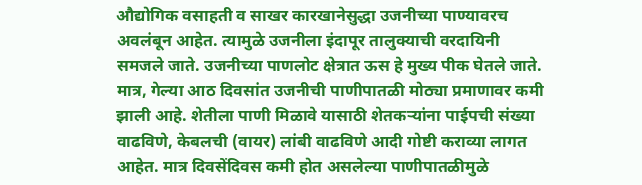औद्योगिक वसाहती व साखर कारखानेसुद्धा उजनीच्या पाण्यावरच अवलंबून आहेत. त्यामुळे उजनीला इंदापूर तालुक्याची वरदायिनी समजले जाते. उजनीच्या पाणलोट क्षेत्रात ऊस हे मुख्य पीक घेतले जाते. मात्र, गेल्या आठ दिवसांत उजनीची पाणीपातळी मोठ्या प्रमाणावर कमी झाली आहे. शेतीला पाणी मिळावे यासाठी शेतकऱ्यांना पाईपची संख्या वाढविणे, केबलची (वायर) लांबी वाढविणे आदी गोष्टी कराव्या लागत आहेत. मात्र दिवसेंदिवस कमी होत असलेल्या पाणीपातळीमुळे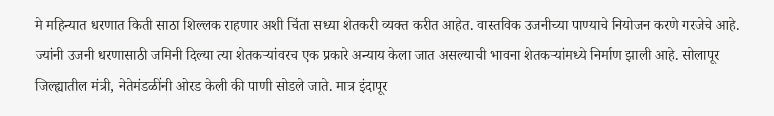मे महिन्यात धरणात किती साठा शिल्लक राहणार अशी चिंता सध्या शेतकरी व्यक्त करीत आहेत. वास्तविक उजनीच्या पाण्याचे नियोजन करणे गरजेचे आहे. ज्यांनी उजनी धरणासाठी जमिनी दिल्या त्या शेतकऱ्यांवरच एक प्रकारे अन्याय केला जात असल्याची भावना शेतकऱ्यांमध्ये निर्माण झाली आहे. सोलापूर जिल्ह्यातील मंत्री, नेतेमंडळींनी ओरड केली की पाणी सोडले जाते. मात्र इंदापूर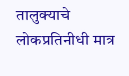तालुक्याचे लोकप्रतिनीधी मात्र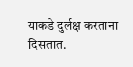याकडे दुर्लक्ष करताना दिसतात.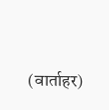(वार्ताहर)